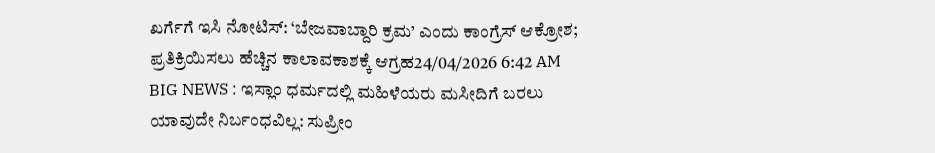ಖರ್ಗೆಗೆ ಇಸಿ ನೋಟಿಸ್: ‘ಬೇಜವಾಬ್ದಾರಿ ಕ್ರಮ’ ಎಂದು ಕಾಂಗ್ರೆಸ್ ಆಕ್ರೋಶ; ಪ್ರತಿಕ್ರಿಯಿಸಲು ಹೆಚ್ಚಿನ ಕಾಲಾವಕಾಶಕ್ಕೆ ಆಗ್ರಹ24/04/2026 6:42 AM
BIG NEWS : ಇಸ್ಲಾಂ ಧರ್ಮದಲ್ಲಿ ಮಹಿಳೆಯರು ಮಸೀದಿಗೆ ಬರಲು ಯಾವುದೇ ನಿರ್ಬಂಧವಿಲ್ಲ: ಸುಪ್ರೀಂ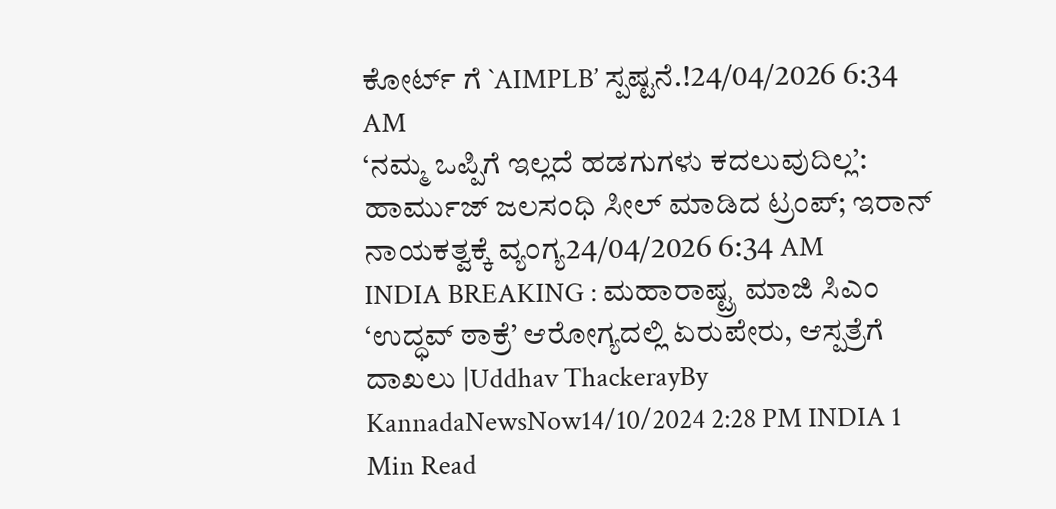ಕೋರ್ಟ್ ಗೆ `AIMPLB’ ಸ್ಪಷ್ಟನೆ.!24/04/2026 6:34 AM
‘ನಮ್ಮ ಒಪ್ಪಿಗೆ ಇಲ್ಲದೆ ಹಡಗುಗಳು ಕದಲುವುದಿಲ್ಲ’: ಹಾರ್ಮುಜ್ ಜಲಸಂಧಿ ಸೀಲ್ ಮಾಡಿದ ಟ್ರಂಪ್; ಇರಾನ್ ನಾಯಕತ್ವಕ್ಕೆ ವ್ಯಂಗ್ಯ24/04/2026 6:34 AM
INDIA BREAKING : ಮಹಾರಾಷ್ಟ್ರ ಮಾಜಿ ಸಿಎಂ ‘ಉದ್ಧವ್ ಠಾಕ್ರೆ’ ಆರೋಗ್ಯದಲ್ಲಿ ಏರುಪೇರು, ಆಸ್ಪತ್ರೆಗೆ ದಾಖಲು |Uddhav ThackerayBy KannadaNewsNow14/10/2024 2:28 PM INDIA 1 Min Read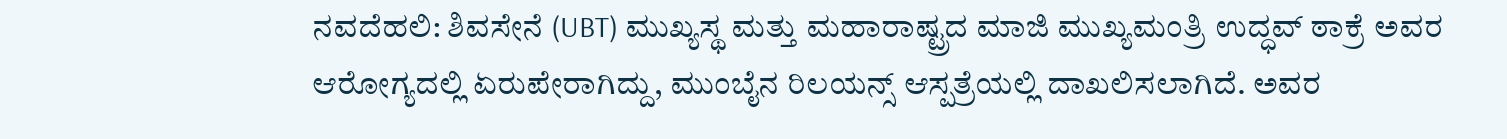ನವದೆಹಲಿ: ಶಿವಸೇನೆ (UBT) ಮುಖ್ಯಸ್ಥ ಮತ್ತು ಮಹಾರಾಷ್ಟ್ರದ ಮಾಜಿ ಮುಖ್ಯಮಂತ್ರಿ ಉದ್ಧವ್ ಠಾಕ್ರೆ ಅವರ ಆರೋಗ್ಯದಲ್ಲಿ ಏರುಪೇರಾಗಿದ್ದು, ಮುಂಬೈನ ರಿಲಯನ್ಸ್ ಆಸ್ಪತ್ರೆಯಲ್ಲಿ ದಾಖಲಿಸಲಾಗಿದೆ. ಅವರ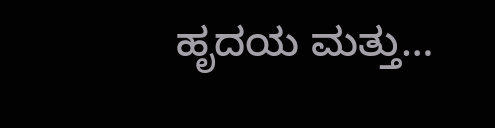ಹೃದಯ ಮತ್ತು…